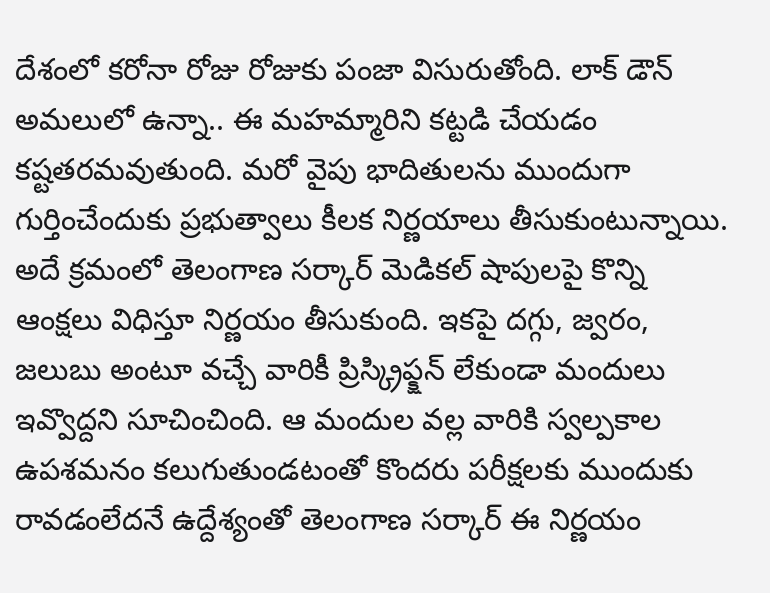దేశంలో కరోనా రోజు రోజుకు పంజా విసురుతోంది. లాక్ డౌన్ అమలులో ఉన్నా.. ఈ మహమ్మారిని కట్టడి చేయడం కష్టతరమవుతుంది. మరో వైపు భాదితులను ముందుగా గుర్తించేందుకు ప్రభుత్వాలు కీలక నిర్ణయాలు తీసుకుంటున్నాయి. అదే క్రమంలో తెలంగాణ సర్కార్ మెడికల్ షాపులపై కొన్ని ఆంక్షలు విధిస్తూ నిర్ణయం తీసుకుంది. ఇకపై దగ్గు, జ్వరం, జలుబు అంటూ వచ్చే వారికీ ప్రిస్క్రిప్క్షన్ లేకుండా మందులు ఇవ్వొద్దని సూచించింది. ఆ మందుల వల్ల వారికి స్వల్పకాల ఉపశమనం కలుగుతుండటంతో కొందరు పరీక్షలకు ముందుకు రావడంలేదనే ఉద్దేశ్యంతో తెలంగాణ సర్కార్ ఈ నిర్ణయం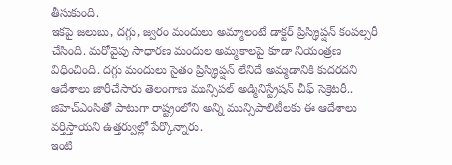తీసుకుంది.
ఇకపై జలుబు, దగ్గు, జ్వరం మందులు అమ్మాలంటే డాక్టర్ ప్రిస్క్రిప్షన్ కంపల్సరీ చేసింది. మరోవైపు సాధారణ మందుల అమ్మకాలపై కూడా నియంత్రణ విధించింది. దగ్గు మందులు సైతం ప్రిస్క్రిప్షన్ లేనిదే అమ్మడానికి కుదరదని ఆదేశాలు జారీచేసారు తెలంగాణ మున్సిపల్ అడ్మినిస్ట్రేషన్ చీఫ్ సెక్రెటరీ.. జిహెచ్ఎంసితో పాటుగా రాష్ట్రంలోని అన్ని మున్సిపాలిటీలకు ఈ ఆదేశాలు వర్తిస్తాయని ఉత్తర్వుల్లో పేర్కొన్నారు.
ఇంటి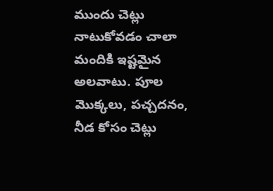ముందు చెట్లు నాటుకోవడం చాలా మందికి ఇష్టమైన అలవాటు. పూల మొక్కలు, పచ్చదనం, నీడ కోసం చెట్లు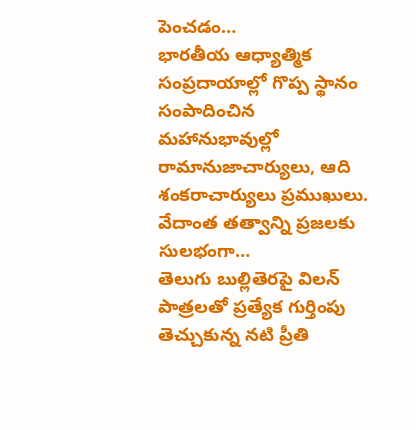పెంచడం…
భారతీయ ఆధ్యాత్మిక సంప్రదాయాల్లో గొప్ప స్థానం సంపాదించిన మహానుభావుల్లో రామానుజాచార్యులు, ఆది శంకరాచార్యులు ప్రముఖులు. వేదాంత తత్వాన్ని ప్రజలకు సులభంగా…
తెలుగు బుల్లితెరపై విలన్ పాత్రలతో ప్రత్యేక గుర్తింపు తెచ్చుకున్న నటి ప్రీతి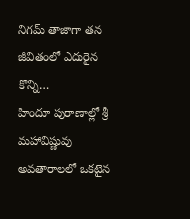నిగమ్ తాజాగా తన జీవితంలో ఎదురైన కొన్ని…
హిందూ పురాణాల్లో శ్రీ మహావిష్ణువు అవతారాలలో ఒకటైన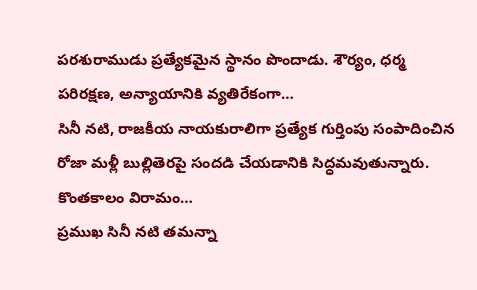పరశురాముడు ప్రత్యేకమైన స్థానం పొందాడు. శౌర్యం, ధర్మ పరిరక్షణ, అన్యాయానికి వ్యతిరేకంగా…
సినీ నటి, రాజకీయ నాయకురాలిగా ప్రత్యేక గుర్తింపు సంపాదించిన రోజా మళ్లీ బుల్లితెరపై సందడి చేయడానికి సిద్ధమవుతున్నారు. కొంతకాలం విరామం…
ప్రముఖ సినీ నటి తమన్నా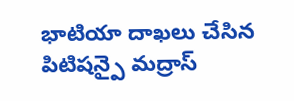భాటియా దాఖలు చేసిన పిటిషన్పై మద్రాస్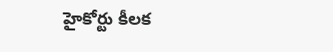హైకోర్టు కీలక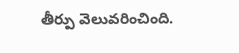తీర్పు వెలువరించింది.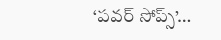‘పవర్ సోప్స్’…